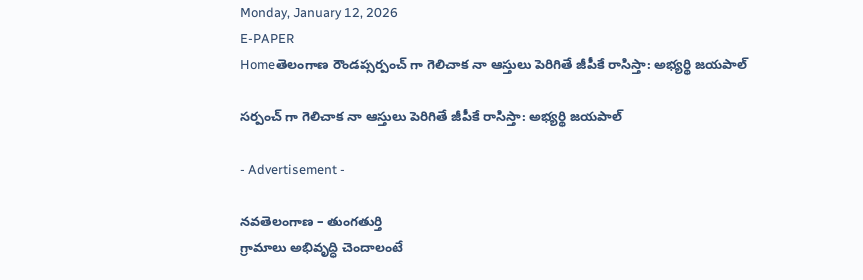Monday, January 12, 2026
E-PAPER
Homeతెలంగాణ రౌండప్సర్పంచ్ గా గెలిచాక నా ఆస్తులు పెరిగితే జీపీకే రాసిస్తా: అభ్యర్థి జయపాల్

సర్పంచ్ గా గెలిచాక నా ఆస్తులు పెరిగితే జీపీకే రాసిస్తా: అభ్యర్థి జయపాల్

- Advertisement -

నవతెలంగాణ – తుంగతుర్తి
గ్రామాలు అభివృద్ధి చెందాలంటే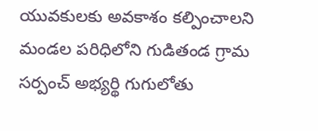యువకులకు అవకాశం కల్పించాలని మండల పరిధిలోని గుడితండ గ్రామ సర్పంచ్ అభ్యర్థి గుగులోతు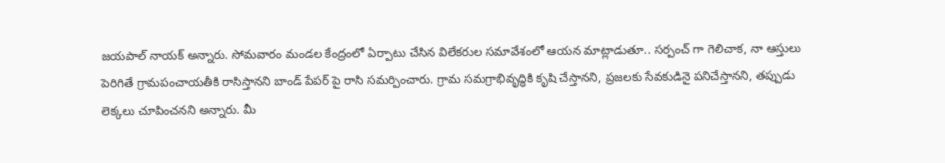జయపాల్ నాయక్ అన్నారు. సోమవారం మండల కేంద్రంలో ఏర్పాటు చేసిన విలేకరుల సమావేశంలో ఆయన మాట్లాడుతూ.. సర్పంచ్ గా గెలిచాక, నా ఆస్తులు పెరిగితే గ్రామపంచాయతీకి రాసిస్తానని బాండ్ పేపర్ పై రాసి సమర్పించారు. గ్రామ సమగ్రాభివృద్ధికి కృషి చేస్తానని, ప్రజలకు సేవకుడినై పనిచేస్తానని, తప్పుడు లెక్కలు చూపించనని అన్నారు. మీ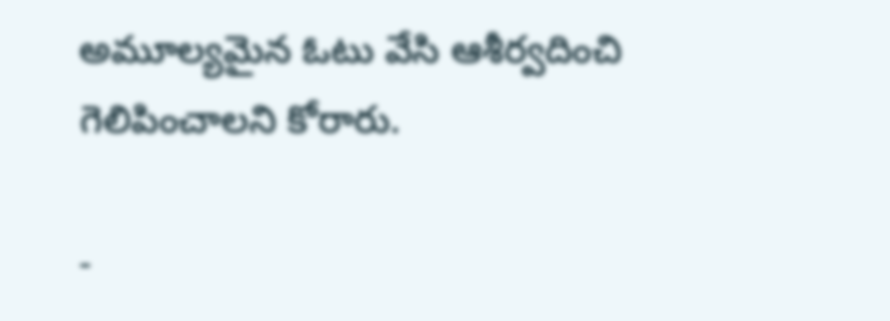అమూల్యమైన ఓటు వేసి ఆశీర్వదించి గెలిపించాలని కోరారు.

-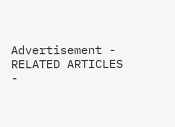Advertisement -
RELATED ARTICLES
-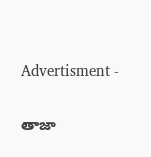Advertisment -

తాజా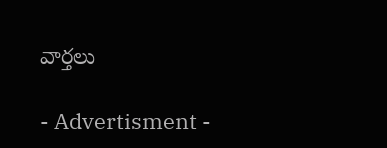వార్తలు

- Advertisment -